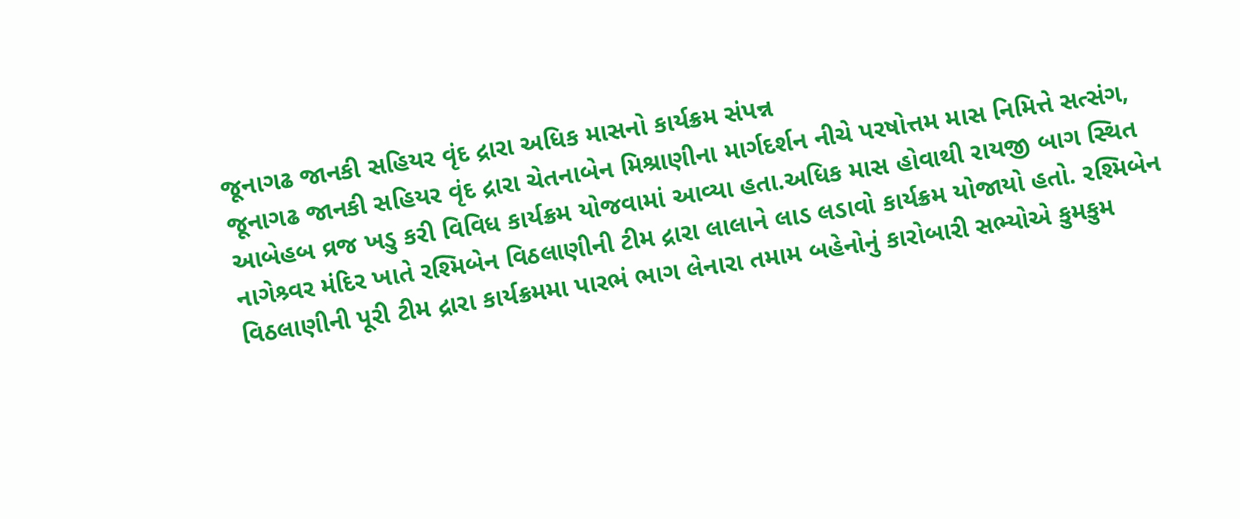જૂનાગઢ જાનકી સહિયર વૃંદ દ્રારા અધિક માસનો કાર્યક્રમ સંપન્ન
જૂનાગઢ જાનકી સહિયર વૃંદ દ્રારા ચેતનાબેન મિશ્રાણીના માર્ગદર્શન નીચે પરષોત્તમ માસ નિમિત્તે સત્સંગ, આબેહબ વ્રજ ખડુ કરી વિવિધ કાર્યક્રમ યોજવામાં આવ્યા હતા.અધિક માસ હોવાથી રાયજી બાગ સ્થિત નાગેશ્ર્વર મંદિર ખાતે રશ્મિબેન વિઠલાણીની ટીમ દ્રારા લાલાને લાડ લડાવો કાર્યક્રમ યોજાયો હતો. રશ્મિબેન વિઠલાણીની પૂરી ટીમ દ્રારા કાર્યક્રમમા પારભં ભાગ લેનારા તમામ બહેનોનું કારોબારી સભ્યોએ કુમકુમ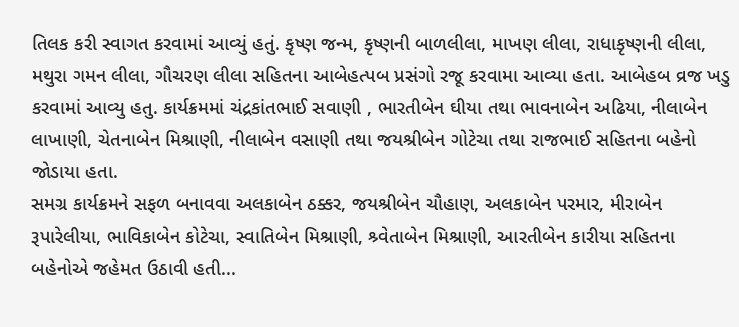તિલક કરી સ્વાગત કરવામાં આવ્યું હતું. કૃષ્ણ જન્મ, કૃષ્ણની બાળલીલા, માખણ લીલા, રાધાકૃષ્ણની લીલા, મથુરા ગમન લીલા, ગૌચરણ લીલા સહિતના આબેહત્પબ પ્રસંગો રજૂ કરવામા આવ્યા હતા. આબેહબ વ્રજ ખડુ કરવામાં આવ્યુ હતુ. કાર્યક્રમમાં ચંદ્રકાંતભાઈ સવાણી , ભારતીબેન ઘીયા તથા ભાવનાબેન અઢિયા, નીલાબેન લાખાણી, ચેતનાબેન મિશ્રાણી, નીલાબેન વસાણી તથા જયશ્રીબેન ગોટેચા તથા રાજભાઈ સહિતના બહેનો જોડાયા હતા.
સમગ્ર કાર્યક્રમને સફળ બનાવવા અલકાબેન ઠક્કર, જયશ્રીબેન ચૌહાણ, અલકાબેન પરમાર, મીરાબેન રૂપારેલીયા, ભાવિકાબેન કોટેચા, સ્વાતિબેન મિશ્રાણી, શ્ર્વેતાબેન મિશ્રાણી, આરતીબેન કારીયા સહિતના બહેનોએ જહેમત ઉઠાવી હતી...